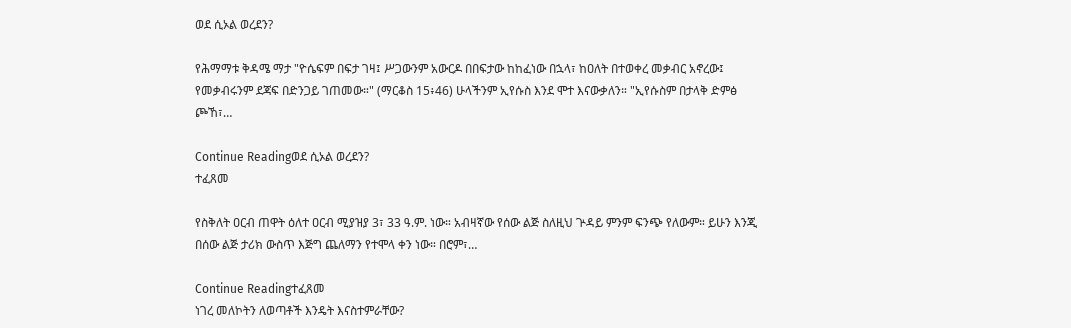ወደ ሲኦል ወረደን?

የሕማማቱ ቅዳሜ ማታ "ዮሴፍም በፍታ ገዛ፤ ሥጋውንም አውርዶ በበፍታው ከከፈነው በኋላ፣ ከዐለት በተወቀረ መቃብር አኖረው፤ የመቃብሩንም ደጃፍ በድንጋይ ገጠመው።" (ማርቆስ 15፥46) ሁላችንም ኢየሱስ እንደ ሞተ እናውቃለን። "ኢየሱስም በታላቅ ድምፅ ጮኸ፣…

Continue Readingወደ ሲኦል ወረደን?
ተፈጸመ

የስቅለት ዐርብ ጠዋት ዕለተ ዐርብ ሚያዝያ 3፣ 33 ዓ.ም. ነው። አብዛኛው የሰው ልጅ ስለዚህ ጕዳይ ምንም ፍንጭ የለውም። ይሁን እንጂ በሰው ልጅ ታሪክ ውስጥ እጅግ ጨለማን የተሞላ ቀን ነው። በሮም፣…

Continue Readingተፈጸመ
ነገረ መለኮትን ለወጣቶች እንዴት እናስተምራቸው?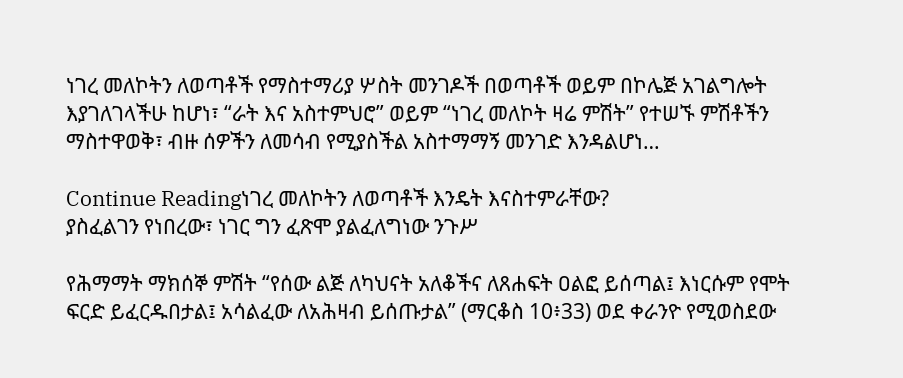ነገረ መለኮትን ለወጣቶች የማስተማሪያ ሦስት መንገዶች በወጣቶች ወይም በኮሌጅ አገልግሎት እያገለገላችሁ ከሆነ፣ “ራት እና አስተምህሮ” ወይም “ነገረ መለኮት ዛሬ ምሽት” የተሠኙ ምሽቶችን ማስተዋወቅ፣ ብዙ ሰዎችን ለመሳብ የሚያስችል አስተማማኝ መንገድ እንዳልሆነ…

Continue Readingነገረ መለኮትን ለወጣቶች እንዴት እናስተምራቸው?
ያስፈልገን የነበረው፣ ነገር ግን ፈጽሞ ያልፈለግነው ንጉሥ

የሕማማት ማክሰኞ ምሽት “የሰው ልጅ ለካህናት አለቆችና ለጸሐፍት ዐልፎ ይሰጣል፤ እነርሱም የሞት ፍርድ ይፈርዱበታል፤ አሳልፈው ለአሕዛብ ይሰጡታል” (ማርቆስ 10፥33) ወደ ቀራንዮ የሚወስደው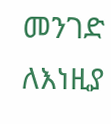መንገድ ለእነዚያ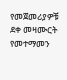የመጀመሪያዎቹ ደቀ መዛሙርት የመተማመን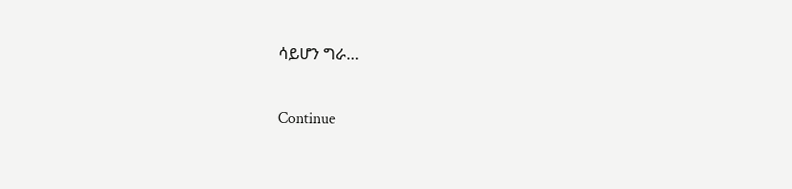ሳይሆን ግራ…

Continue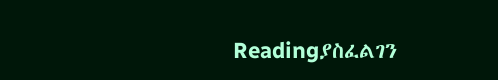Readingያስፈልገን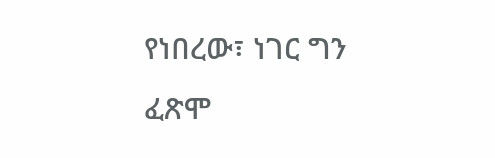የነበረው፣ ነገር ግን ፈጽሞ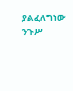ያልፈለግነው ንጉሥ